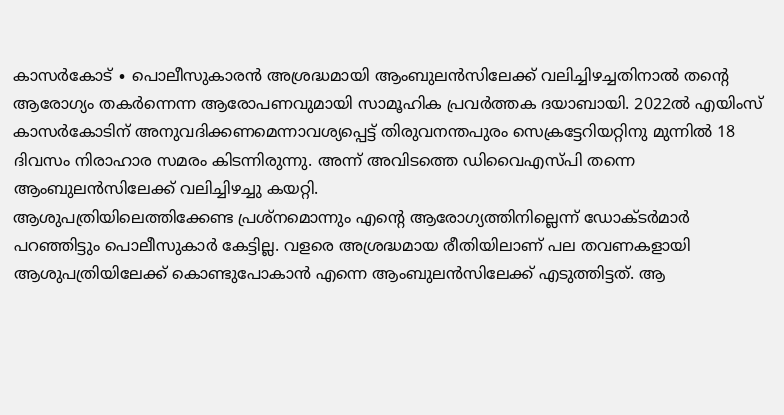കാസർകോട് ∙ പൊലീസുകാരൻ അശ്രദ്ധമായി ആംബുലൻസിലേക്ക് വലിച്ചിഴച്ചതിനാൽ തന്റെ ആരോഗ്യം തകർന്നെന്ന ആരോപണവുമായി സാമൂഹിക പ്രവർത്തക ദയാബായി. 2022ൽ എയിംസ് കാസർകോടിന് അനുവദിക്കണമെന്നാവശ്യപ്പെട്ട് തിരുവനന്തപുരം സെക്രട്ടേറിയറ്റിനു മുന്നിൽ 18 ദിവസം നിരാഹാര സമരം കിടന്നിരുന്നു. അന്ന് അവിടത്തെ ഡിവൈഎസ്പി തന്നെ ആംബുലൻസിലേക്ക് വലിച്ചിഴച്ചു കയറ്റി.
ആശുപത്രിയിലെത്തിക്കേണ്ട പ്രശ്നമൊന്നും എന്റെ ആരോഗ്യത്തിനില്ലെന്ന് ഡോക്ടർമാർ പറഞ്ഞിട്ടും പൊലീസുകാർ കേട്ടില്ല. വളരെ അശ്രദ്ധമായ രീതിയിലാണ് പല തവണകളായി ആശുപത്രിയിലേക്ക് കൊണ്ടുപോകാൻ എന്നെ ആംബുലൻസിലേക്ക് എടുത്തിട്ടത്. ആ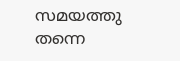സമയത്തു തന്നെ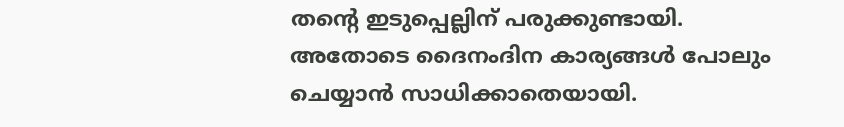തന്റെ ഇടുപ്പെല്ലിന് പരുക്കുണ്ടായി. അതോടെ ദൈനംദിന കാര്യങ്ങൾ പോലും ചെയ്യാൻ സാധിക്കാതെയായി.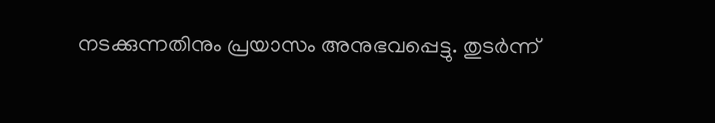നടക്കുന്നതിനും പ്രയാസം അനുഭവപ്പെട്ടു. തുടർന്ന്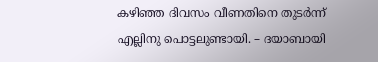കഴിഞ്ഞ ദിവസം വീണതിനെ തുടർന്ന് എല്ലിനു പൊട്ടലുണ്ടായി. – ദയാബായി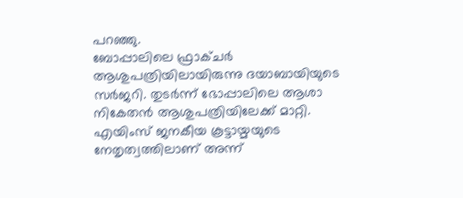പറഞ്ഞു.
ബോപ്പാലിലെ ഫ്രാക്ചർ ആശുപത്രിയിലായിരുന്നു ദയാബായിയുടെ സർജറി. തുടർന്ന് ഭോപ്പാലിലെ ആശാ നികേതൻ ആശുപത്രിയിലേക്ക് മാറ്റി. എയിംസ് ജനകീയ കൂട്ടായ്മയുടെ നേതൃത്വത്തിലാണ് അന്ന്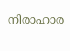നിരാഹാര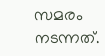സമരം നടന്നത്.